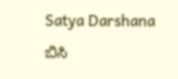Satya Darshana
ಬಿಸಿ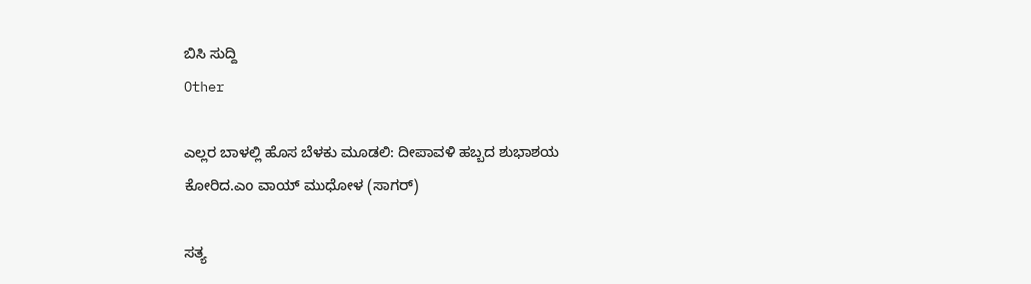ಬಿಸಿ ಸುದ್ದಿ
Other

ಎಲ್ಲರ ಬಾಳಲ್ಲಿ ಹೊಸ ಬೆಳಕು ಮೂಡಲಿ: ದೀಪಾವಳಿ ಹಬ್ಬದ ಶುಭಾಶಯ ಕೋರಿದ.ಎo ವಾಯ್ ಮುಧೋಳ (ಸಾಗರ್)

ಸತ್ಯ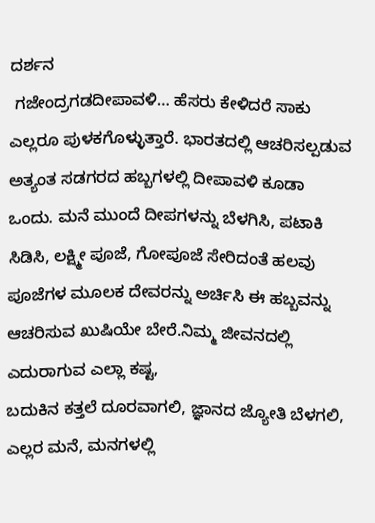ದರ್ಶನ
 ಗಜೇಂದ್ರಗಡದೀಪಾವಳಿ… ಹೆಸರು ಕೇಳಿದರೆ ಸಾಕು ಎಲ್ಲರೂ ಪುಳಕಗೊಳ್ಳುತ್ತಾರೆ. ಭಾರತದಲ್ಲಿ ಆಚರಿಸಲ್ಪಡುವ ಅತ್ಯಂತ ಸಡಗರದ ಹಬ್ಬಗಳಲ್ಲಿ ದೀಪಾವಳಿ ಕೂಡಾ ಒಂದು. ಮನೆ ಮುಂದೆ ದೀಪಗಳನ್ನು ಬೆಳಗಿಸಿ, ಪಟಾಕಿ ಸಿಡಿಸಿ, ಲಕ್ಷ್ಮೀ ಪೂಜೆ, ಗೋಪೂಜೆ ಸೇರಿದಂತೆ ಹಲವು ಪೂಜೆಗಳ ಮೂಲಕ ದೇವರನ್ನು ಅರ್ಚಿಸಿ ಈ ಹಬ್ಬವನ್ನು ಆಚರಿಸುವ ಖುಷಿಯೇ ಬೇರೆ.ನಿಮ್ಮ ಜೀವನದಲ್ಲಿ ಎದುರಾಗುವ ಎಲ್ಲಾ ಕಷ್ಟ,
ಬದುಕಿನ ಕತ್ತಲೆ ದೂರವಾಗಲಿ, ಜ್ಞಾನದ ಜ್ಯೋತಿ ಬೆಳಗಲಿ, ಎಲ್ಲರ ಮನೆ, ಮನಗಳಲ್ಲಿ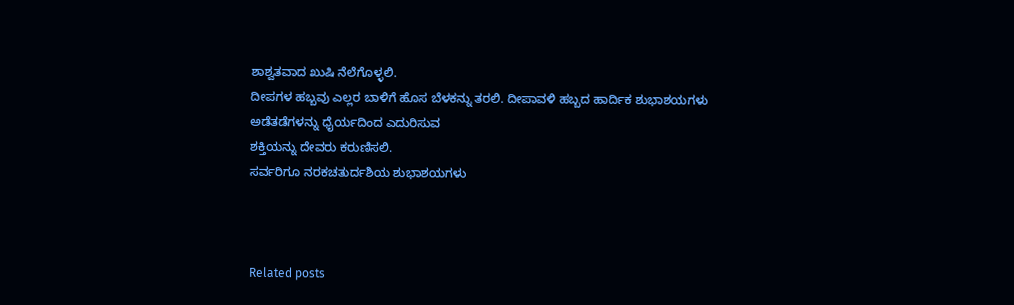ಶಾಶ್ವತವಾದ ಖುಷಿ ನೆಲೆಗೊಳ್ಳಲಿ.
ದೀಪಗಳ ಹಬ್ಬವು ಎಲ್ಲರ ಬಾಳಿಗೆ ಹೊಸ ಬೆಳಕನ್ನು ತರಲಿ. ದೀಪಾವಳಿ ಹಬ್ಬದ ಹಾರ್ದಿಕ ಶುಭಾಶಯಗಳು
ಅಡೆತಡೆಗಳನ್ನು ಧೈರ್ಯದಿಂದ ಎದುರಿಸುವ
ಶಕ್ತಿಯನ್ನು ದೇವರು ಕರುಣಿಸಲಿ.
ಸರ್ವರಿಗೂ ನರಕಚತುರ್ದಶಿಯ ಶುಭಾಶಯಗಳು



Related posts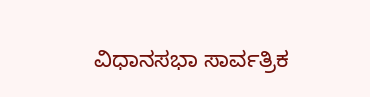ವಿಧಾನಸಭಾ ಸಾರ್ವತ್ರಿಕ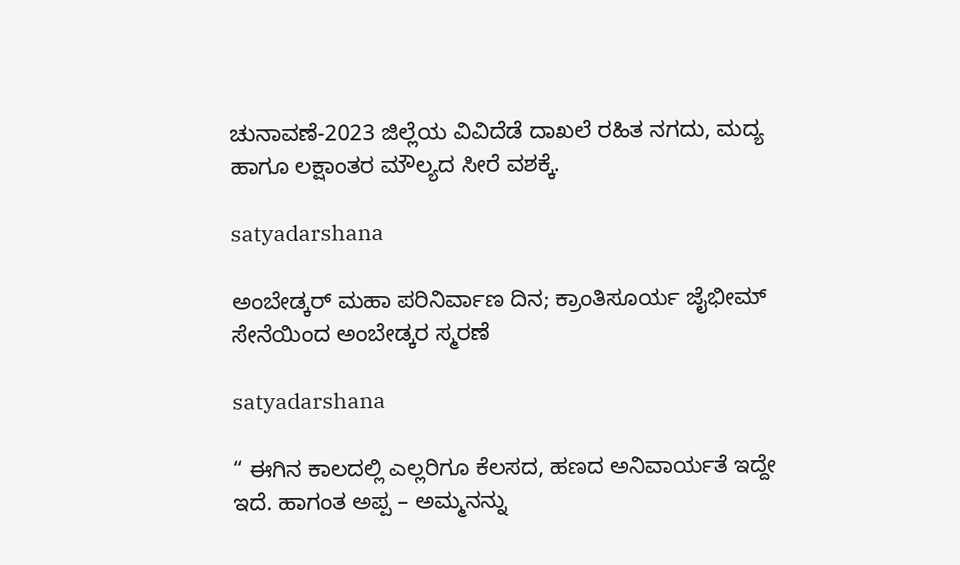ಚುನಾವಣೆ-2023 ಜಿಲ್ಲೆಯ ವಿವಿದೆಡೆ ದಾಖಲೆ ರಹಿತ ನಗದು, ಮದ್ಯ ಹಾಗೂ ಲಕ್ಷಾಂತರ ಮೌಲ್ಯದ ಸೀರೆ ವಶಕ್ಕೆ.

satyadarshana

ಅಂಬೇಡ್ಕರ್ ಮಹಾ ಪರಿನಿರ್ವಾಣ ದಿನ; ಕ್ರಾಂತಿಸೂರ್ಯ ಜೈಭೀಮ್ ಸೇನೆಯಿಂದ ಅಂಬೇಡ್ಕರ ಸ್ಮರಣೆ

satyadarshana

“ ಈಗಿನ ಕಾಲದಲ್ಲಿ ಎಲ್ಲರಿಗೂ ಕೆಲಸದ, ಹಣದ ಅನಿವಾರ್ಯತೆ ಇದ್ದೇ ಇದೆ. ಹಾಗಂತ ಅಪ್ಪ – ಅಮ್ಮನನ್ನು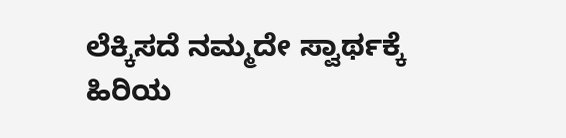ಲೆಕ್ಕಿಸದೆ ನಮ್ಮದೇ ಸ್ವಾರ್ಥಕ್ಕೆ ಹಿರಿಯ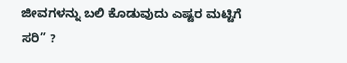ಜೀವಗಳನ್ನು ಬಲಿ ಕೊಡುವುದು ಎಷ್ಟರ ಮಟ್ಟಿಗೆ ಸರಿ” ?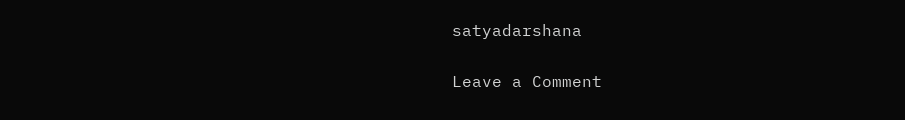satyadarshana

Leave a Comment